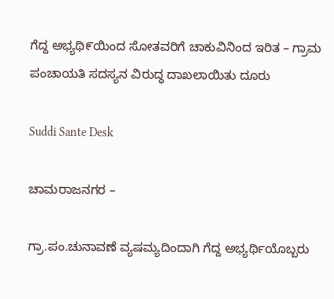ಗೆದ್ದ ಅಭ್ಯಥಿ೯ಯಿಂದ ಸೋತವರಿಗೆ ಚಾಕುವಿನಿಂದ ಇರಿತ – ಗ್ರಾಮ ಪಂಚಾಯತಿ ಸದಸ್ಯನ ವಿರುದ್ಧ ದಾಖಲಾಯಿತು ದೂರು

Suddi Sante Desk

ಚಾಮರಾಜನಗರ –

ಗ್ರಾ.ಪಂ.ಚುನಾವಣೆ ವ್ಯಷಮ್ಯದಿಂದಾಗಿ ಗೆದ್ದ ಅಭ್ಯರ್ಥಿಯೊಬ್ಬರು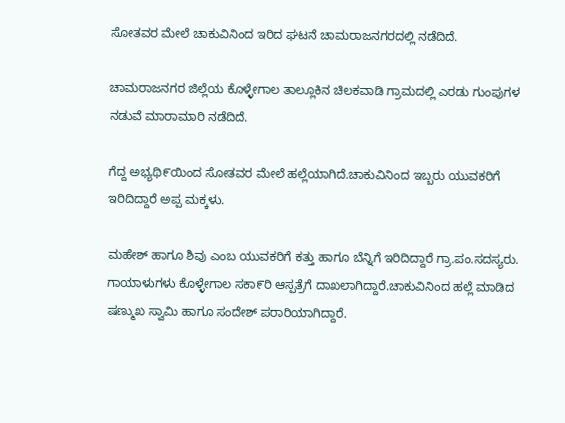ಸೋತವರ ಮೇಲೆ ಚಾಕುವಿನಿಂದ ಇರಿದ ಘಟನೆ ಚಾಮರಾಜನಗರದಲ್ಲಿ ನಡೆದಿದೆ.

ಚಾಮರಾಜನಗರ ಜಿಲ್ಲೆಯ ಕೊಳ್ಳೇಗಾಲ ತಾಲ್ಲೂಕಿನ ಚಿಲಕವಾಡಿ ಗ್ರಾಮದಲ್ಲಿ ಎರಡು ಗುಂಪುಗಳ ನಡುವೆ ಮಾರಾಮಾರಿ ನಡೆದಿದೆ.

ಗೆದ್ದ ಅಭ್ಯಥಿ೯ಯಿಂದ ಸೋತವರ ಮೇಲೆ ಹಲ್ಲೆಯಾಗಿದೆ.ಚಾಕುವಿನಿಂದ ಇಬ್ಬರು ಯುವಕರಿಗೆ ಇರಿದಿದ್ದಾರೆ ಅಪ್ಪ ಮಕ್ಕಳು.

ಮಹೇಶ್ ಹಾಗೂ ಶಿವು ಎಂಬ ಯುವಕರಿಗೆ ಕತ್ತು ಹಾಗೂ ಬೆನ್ನಿಗೆ ಇರಿದಿದ್ದಾರೆ ಗ್ರಾ.ಪಂ.ಸದಸ್ಯರು. ಗಾಯಾಳುಗಳು ಕೊಳ್ಳೇಗಾಲ ಸಕಾ೯ರಿ ಆಸ್ಪತ್ರೆಗೆ ದಾಖಲಾಗಿದ್ದಾರೆ.ಚಾಕುವಿನಿಂದ ಹಲ್ಲೆ ಮಾಡಿದ ಷಣ್ಮುಖ ಸ್ವಾಮಿ ಹಾಗೂ ಸಂದೇಶ್ ಪರಾರಿಯಾಗಿದ್ದಾರೆ.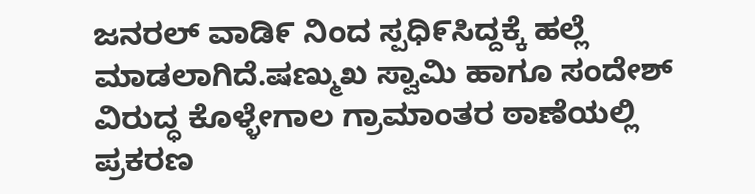ಜನರಲ್ ವಾಡಿ೯ ನಿಂದ ಸ್ಪಧಿ೯ಸಿದ್ದಕ್ಕೆ ಹಲ್ಲೆ ಮಾಡಲಾಗಿದೆ.ಷಣ್ಮುಖ ಸ್ವಾಮಿ ಹಾಗೂ ಸಂದೇಶ್ ವಿರುದ್ಧ ಕೊಳ್ಳೇಗಾಲ ಗ್ರಾಮಾಂತರ ಠಾಣೆಯಲ್ಲಿ ಪ್ರಕರಣ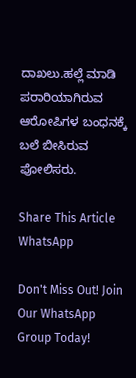ದಾಖಲು.ಹಲ್ಲೆ ಮಾಡಿ ಪರಾರಿಯಾಗಿರುವ ಆರೋಪಿಗಳ ಬಂಧನಕ್ಕೆ ಬಲೆ ಬೀಸಿರುವ ಪೋಲಿಸರು.

Share This Article
WhatsApp

Don't Miss Out! Join Our WhatsApp Group Today!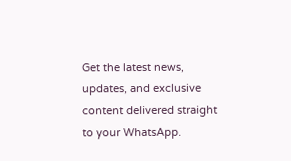Get the latest news, updates, and exclusive content delivered straight to your WhatsApp.